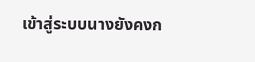เข้าสู่ระบบนางยังคงก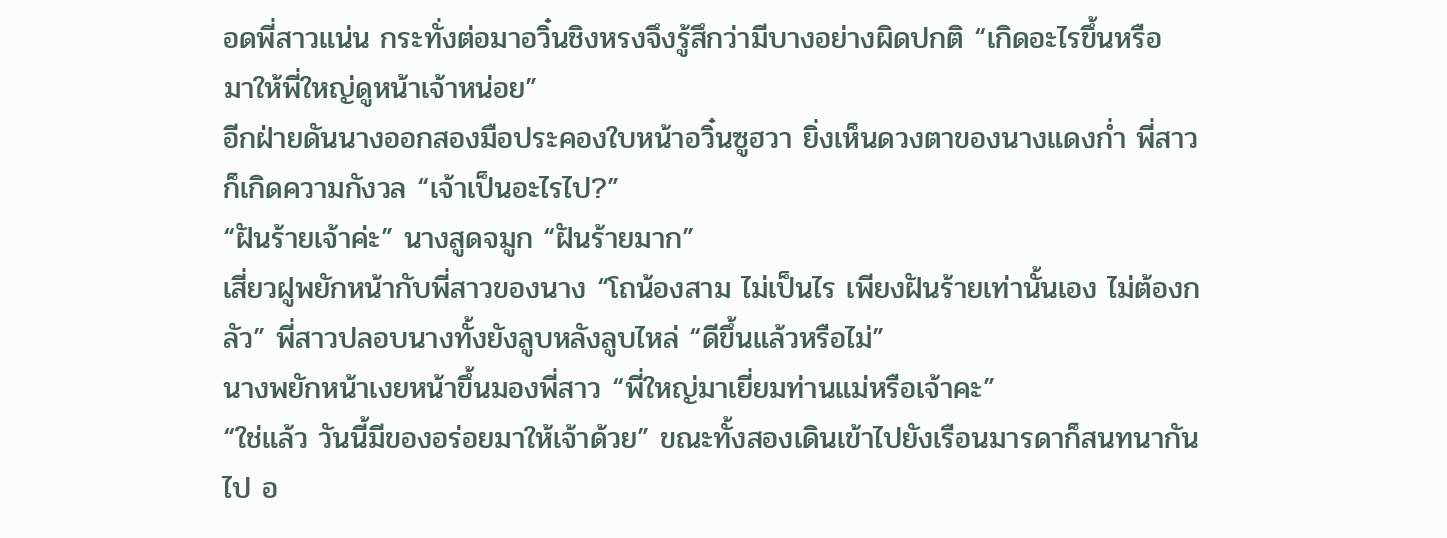อดพี่สาวแน่น กระทั่งต่อมาอวิ๋นชิงหรงจึงรู้สึกว่ามีบางอย่างผิดปกติ “เกิดอะไรขึ้นหรือ มาให้พี่ใหญ่ดูหน้าเจ้าหน่อย”
อีกฝ่ายดันนางออกสองมือประคองใบหน้าอวิ๋นซูฮวา ยิ่งเห็นดวงตาของนางแดงก่ำ พี่สาวก็เกิดความกังวล “เจ้าเป็นอะไรไป?”
“ฝันร้ายเจ้าค่ะ” นางสูดจมูก “ฝันร้ายมาก”
เสี่ยวฝูพยักหน้ากับพี่สาวของนาง “โถน้องสาม ไม่เป็นไร เพียงฝันร้ายเท่านั้นเอง ไม่ต้องกลัว” พี่สาวปลอบนางทั้งยังลูบหลังลูบไหล่ “ดีขึ้นแล้วหรือไม่”
นางพยักหน้าเงยหน้าขึ้นมองพี่สาว “พี่ใหญ่มาเยี่ยมท่านแม่หรือเจ้าคะ”
“ใช่แล้ว วันนี้มีของอร่อยมาให้เจ้าด้วย” ขณะทั้งสองเดินเข้าไปยังเรือนมารดาก็สนทนากันไป อ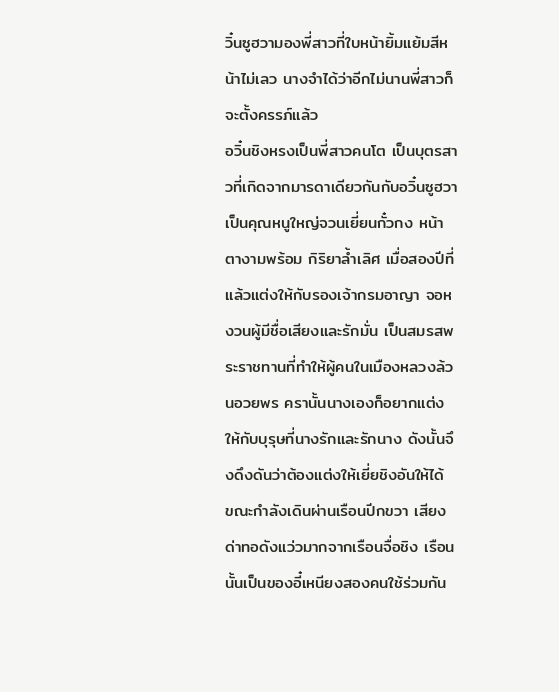วิ๋นซูฮวามองพี่สาวที่ใบหน้ายิ้มแย้มสีหน้าไม่เลว นางจำได้ว่าอีกไม่นานพี่สาวก็จะตั้งครรภ์แล้ว
อวิ๋นชิงหรงเป็นพี่สาวคนโต เป็นบุตรสาวที่เกิดจากมารดาเดียวกันกับอวิ๋นซูฮวา เป็นคุณหนูใหญ่จวนเยี่ยนกั๋วกง หน้าตางามพร้อม กิริยาล้ำเลิศ เมื่อสองปีที่แล้วแต่งให้กับรองเจ้ากรมอาญา จอหงวนผู้มีชื่อเสียงและรักมั่น เป็นสมรสพระราชทานที่ทำให้ผู้คนในเมืองหลวงล้วนอวยพร ครานั้นนางเองก็อยากแต่งให้กับบุรุษที่นางรักและรักนาง ดังนั้นจึงดึงดันว่าต้องแต่งให้เยี่ยชิงอันให้ได้
ขณะกำลังเดินผ่านเรือนปีกขวา เสียงด่าทอดังแว่วมากจากเรือนจื่อชิง เรือนนั้นเป็นของอี๋เหนียงสองคนใช้ร่วมกัน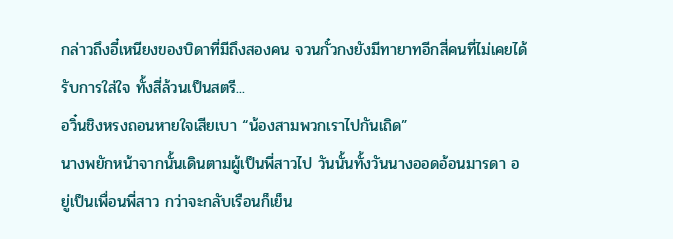กล่าวถึงอี๋เหนียงของบิดาที่มีถึงสองคน จวนกั๋วกงยังมีทายาทอีกสี่คนที่ไม่เคยได้รับการใส่ใจ ทั้งสี่ล้วนเป็นสตรี...
อวิ๋นชิงหรงถอนหายใจเสียเบา “น้องสามพวกเราไปกันเถิด”
นางพยักหน้าจากนั้นเดินตามผู้เป็นพี่สาวไป วันนั้นทั้งวันนางออดอ้อนมารดา อยู่เป็นเพื่อนพี่สาว กว่าจะกลับเรือนก็เย็น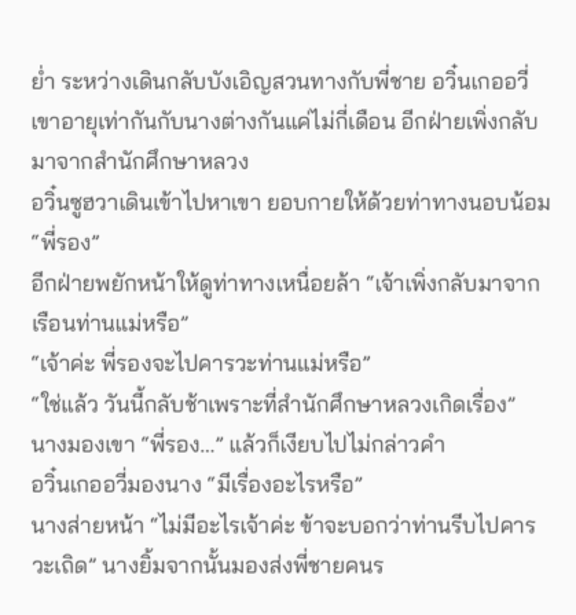ย่ำ ระหว่างเดินกลับบังเอิญสวนทางกับพี่ชาย อวิ๋นเกออวี่ เขาอายุเท่ากันกับนางต่างกันแค่ไม่กี่เดือน อีกฝ่ายเพิ่งกลับมาจากสำนักศึกษาหลวง
อวิ๋นซูฮวาเดินเข้าไปหาเขา ยอบกายให้ด้วยท่าทางนอบน้อม “พี่รอง”
อีกฝ่ายพยักหน้าให้ดูท่าทางเหนื่อยล้า “เจ้าเพิ่งกลับมาจากเรือนท่านแม่หรือ”
“เจ้าค่ะ พี่รองจะไปคารวะท่านแม่หรือ”
“ใช่แล้ว วันนี้กลับช้าเพราะที่สำนักศึกษาหลวงเกิดเรื่อง”
นางมองเขา “พี่รอง...” แล้วก็เงียบไปไม่กล่าวคำ
อวิ๋นเกออวี่มองนาง “มีเรื่องอะไรหรือ”
นางส่ายหน้า “ไม่มีอะไรเจ้าค่ะ ข้าจะบอกว่าท่านรีบไปคารวะเถิด” นางยิ้มจากนั้นมองส่งพี่ชายคนร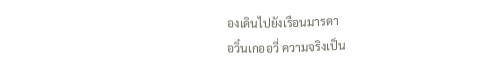องเดินไปยังเรือนมารดา
อวิ๋นเกออวี่ ความจริงเป็น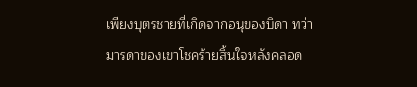เพียงบุตรชายที่เกิดจากอนุของบิดา ทว่ามารดาของเขาโชคร้ายสิ้นใจหลังคลอด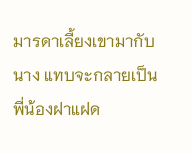มารดาเลี้ยงเขามากับนาง แทบจะกลายเป็นพี่น้องฝาแฝด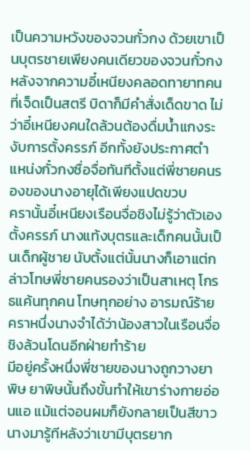เป็นความหวังของจวนกั๋วกง ด้วยเขาเป็นบุตรชายเพียงคนเดียวของจวนกั๋วกง
หลังจากความอี๋เหนียงคลอดทายาทคนที่เจ็ดเป็นสตรี บิดาก็มีคำสั่งเด็ดขาด ไม่ว่าอี๋เหนียงคนใดล้วนต้องดื่มน้ำแกงระงับการตั้งครรภ์ อีกทั้งยังประกาศตำแหน่งกั๋วกงซื่อจื่อทันทีตั้งแต่พี่ชายคนรองของนางอายุได้เพียงแปดขวบ
ครานั้นอี๋เหนียงเรือนจื่อชิงไม่รู้ว่าตัวเองตั้งครรภ์ นางแท้งบุตรและเด็กคนนั้นเป็นเด็กผู้ชาย นับตั้งแต่นั้นนางก็เอาแต่กล่าวโทษพี่ชายคนรองว่าเป็นสาเหตุ โกรธแค้นทุกคน โทษทุกอย่าง อารมณ์ร้าย คราหนึ่งนางจำได้ว่าน้องสาวในเรือนจื่อชิงล้วนโดนอีกฝ่ายทำร้าย
มีอยู่ครั้งหนึ่งพี่ชายของนางถูกวางยาพิษ ยาพิษนั้นถึงขั้นทำให้เขาร่างกายอ่อนแอ แม้แต่จอนผมก็ยังกลายเป็นสีขาว นางมารู้ทีหลังว่าเขามีบุตรยาก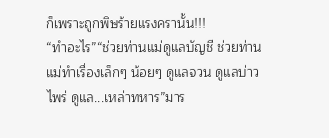ก็เพราะถูกพิษร้ายแรงครานั้น!!!
“ทำอะไร”“ช่วยท่านแม่ดูแลบัญชี ช่วยท่านแม่ทำเรื่องเล็กๆ น้อยๆ ดูแลจวน ดูแลบ่าวไพร่ ดูแล...เหล่าทหาร”มาร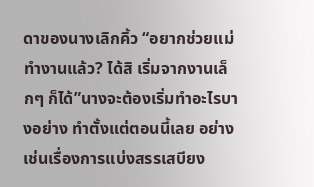ดาของนางเลิกคิ้ว “อยากช่วยแม่ทำงานแล้ว? ได้สิ เริ่มจากงานเล็กๆ ก็ได้”นางจะต้องเริ่มทำอะไรบางอย่าง ทำตั้งแต่ตอนนี้เลย อย่างเช่นเรื่องการแบ่งสรรเสบียง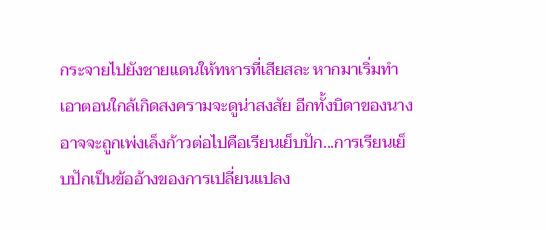กระจายไปยังชายแดนให้ทหารที่เสียสละ หากมาเริ่มทำเอาตอนใกล้เกิดสงครามจะดูน่าสงสัย อีกทั้งบิดาของนางอาจจะถูกเพ่งเล็งก้าวต่อไปคือเรียนเย็บปัก...การเรียนเย็บปักเป็นข้ออ้างของการเปลี่ยนแปลง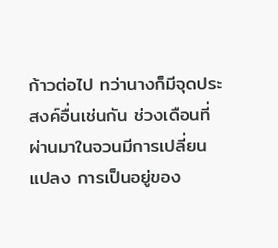ก้าวต่อไป ทว่านางก็มีจุดประสงค์อื่นเช่นกัน ช่วงเดือนที่ผ่านมาในจวนมีการเปลี่ยนแปลง การเป็นอยู่ของ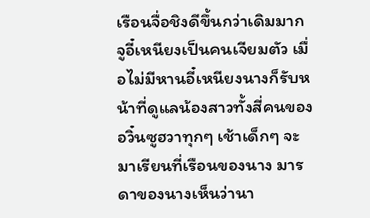เรือนจื่อชิงดีขึ้นกว่าเดิมมาก จูอี๋เหนียงเป็นคนเจียมตัว เมื่อไม่มีหานอี๋เหนียงนางก็รับหน้าที่ดูแลน้องสาวทั้งสี่คนของอวิ๋นซูฮวาทุกๆ เช้าเด็กๆ จะมาเรียนที่เรือนของนาง มารดาของนางเห็นว่านา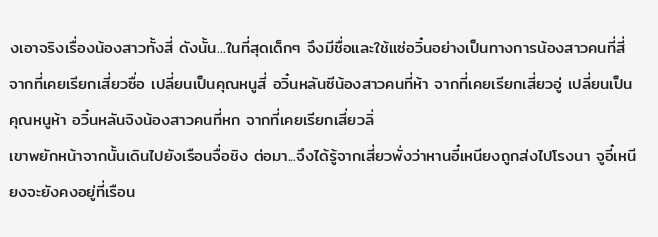งเอาจริงเรื่องน้องสาวทั้งสี่ ดังนั้น...ในที่สุดเด็กๆ จึงมีชื่อและใช้แซ่อวิ๋นอย่างเป็นทางการน้องสาวคนที่สี่ จากที่เคยเรียกเสี่ยวซื่อ เปลี่ยนเป็นคุณหนูสี่ อวิ๋นหลันซีน้องสาวคนที่ห้า จากที่เคยเรียกเสี่ยวอู่ เปลี่ยนเป็นคุณหนูห้า อวิ๋นหลันจิงน้องสาวคนที่หก จากที่เคยเรียกเสี่ยวลิ่
เขาพยักหน้าจากนั้นเดินไปยังเรือนจื่อชิง ต่อมา...จึงได้รู้จากเสี่ยวพั่งว่าหานอี๋เหนียงถูกส่งไปโรงนา จูอี๋เหนียงจะยังคงอยู่ที่เรือน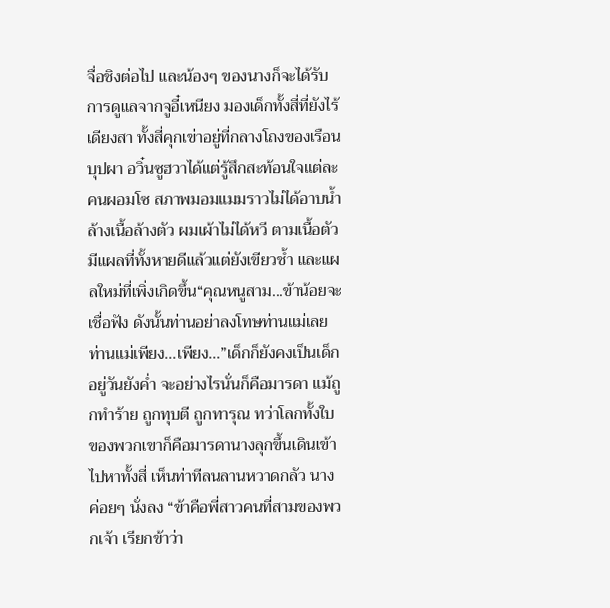จื่อชิงต่อไป และน้องๆ ของนางก็จะได้รับการดูแลจากจูอี๋เหนียง มองเด็กทั้งสี่ที่ยังไร้เดียงสา ทั้งสี่คุกเข่าอยู่ที่กลางโถงของเรือนบุปผา อวิ๋นซูฮวาได้แต่รู้สึกสะท้อนใจแต่ละคนผอมโซ สภาพมอมแมมราวไม่ได้อาบน้ำล้างเนื้อล้างตัว ผมเผ้าไม่ได้หวี ตามเนื้อตัวมีแผลที่ทั้งหายดีแล้วแต่ยังเขียวช้ำ และแผลใหม่ที่เพิ่งเกิดขึ้น“คุณหนูสาม...ข้าน้อยจะเชื่อฟัง ดังนั้นท่านอย่าลงโทษท่านแม่เลย ท่านแม่เพียง...เพียง...”เด็กก็ยังคงเป็นเด็กอยู่วันยังค่ำ จะอย่างไรนั่นก็คือมารดา แม้ถูกทำร้าย ถูกทุบตี ถูกทารุณ ทว่าโลกทั้งใบของพวกเขาก็คือมารดานางลุกขึ้นเดินเข้าไปหาทั้งสี่ เห็นท่าทีลนลานหวาดกลัว นางค่อยๆ นั่งลง “ข้าคือพี่สาวคนที่สามของพวกเจ้า เรียกข้าว่า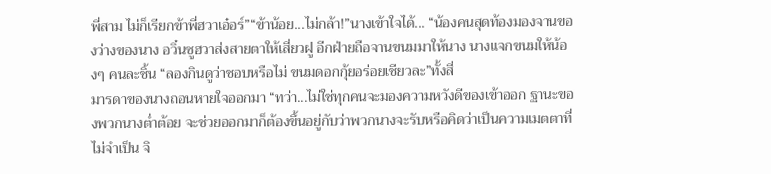พี่สาม ไม่ก็เรียกข้าพี่ฮวาเอ๋อร์”“ข้าน้อย...ไม่กล้า!”นางเข้าใจได้... “น้องคนสุดท้องมองจานของว่างของนาง อวิ๋นซูฮวาส่งสายตาให้เสี่ยวฝู อีกฝ่ายถือจานขนมมาให้นาง นางแจกขนมให้น้องๆ คนละชิ้น “ลองกินดูว่าชอบหรือไม่ ขนมดอกกุ้ยอร่อยเชียวละ”ทั้งสี่
มารดาของนางถอนหายใจออกมา “ทว่า...ไม่ใช่ทุกคนจะมองความหวังดีของเข้าออก ฐานะของพวกนางต่ำต้อย จะช่วยออกมาก็ต้องขึ้นอยู่กับว่าพวกนางจะรับหรือคิดว่าเป็นความเมตตาที่ไม่จำเป็น จิ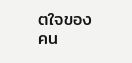ตใจของคน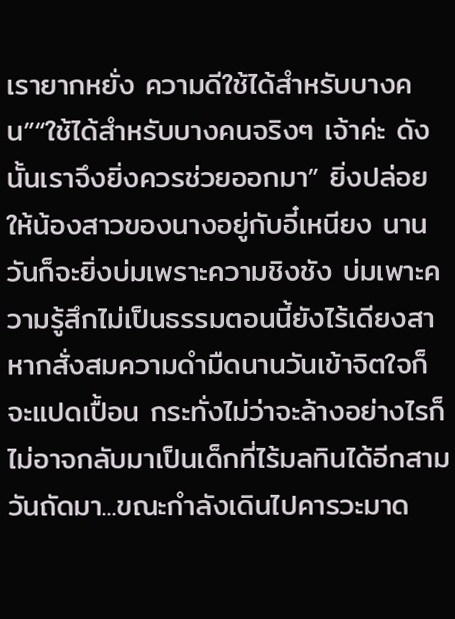เรายากหยั่ง ความดีใช้ได้สำหรับบางคน”“ใช้ได้สำหรับบางคนจริงๆ เจ้าค่ะ ดังนั้นเราจึงยิ่งควรช่วยออกมา” ยิ่งปล่อยให้น้องสาวของนางอยู่กับอี๋เหนียง นานวันก็จะยิ่งบ่มเพราะความชิงชัง บ่มเพาะความรู้สึกไม่เป็นธรรมตอนนี้ยังไร้เดียงสา หากสั่งสมความดำมืดนานวันเข้าจิตใจก็จะแปดเปื้อน กระทั่งไม่ว่าจะล้างอย่างไรก็ไม่อาจกลับมาเป็นเด็กที่ไร้มลทินได้อีกสามวันถัดมา...ขณะกำลังเดินไปคารวะมาด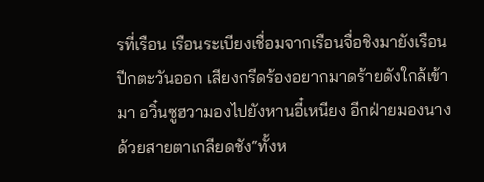รที่เรือน เรือนระเบียงเชื่อมจากเรือนจื่อชิงมายังเรือนปีกตะวันออก เสียงกรีดร้องอยากมาดร้ายดังใกล้เข้ามา อวิ๋นซูฮวามองไปยังหานอี๋เหนียง อีกฝ่ายมองนางด้วยสายตาเกลียดชัง“ทั้งห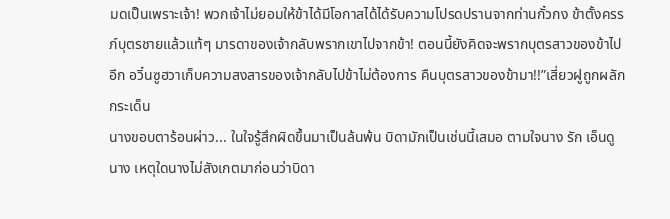มดเป็นเพราะเจ้า! พวกเจ้าไม่ยอมให้ข้าได้มีโอกาสได้ได้รับความโปรดปรานจากท่านกั๋วกง ข้าตั้งครรภ์บุตรชายแล้วแท้ๆ มารดาของเจ้ากลับพรากเขาไปจากข้า! ตอนนี้ยังคิดจะพรากบุตรสาวของข้าไปอีก อวิ๋นซูฮวาเก็บความสงสารของเจ้ากลับไปข้าไม่ต้องการ คืนบุตรสาวของข้ามา!!”เสี่ยวฝูถูกผลักกระเด็น
นางขอบตาร้อนผ่าว... ในใจรู้สึกผิดขึ้นมาเป็นล้นพ้น บิดามักเป็นเช่นนี้เสมอ ตามใจนาง รัก เอ็นดูนาง เหตุใดนางไม่สังเกตมาก่อนว่าบิดา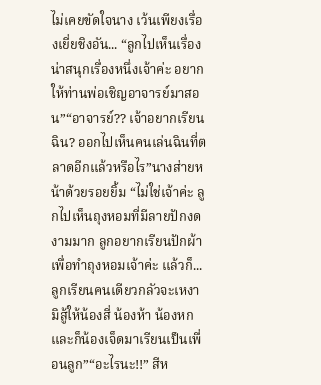ไม่เคยขัดใจนาง เว้นเพียงเรื่องเยี่ยชิงอัน... “ลูกไปเห็นเรื่องน่าสนุกเรื่องหนึ่งเจ้าค่ะ อยากให้ท่านพ่อเชิญอาจารย์มาสอน”“อาจารย์?? เจ้าอยากเรียนฉิน? ออกไปเห็นคนเล่นฉินที่ตลาดอีกแล้วหรือไร”นางส่ายหน้าด้วยรอยยิ้ม “ไม่ใช่เจ้าค่ะ ลูกไปเห็นถุงหอมที่มีลายปักงดงามมาก ลูกอยากเรียนปักผ้าเพื่อทำถุงหอมเจ้าค่ะ แล้วก็...ลูกเรียนคนเดียวกลัวจะเหงามิสู้ให้น้องสี่ น้องห้า น้องหกและก็น้องเจ็ดมาเรียนเป็นเพื่อนลูก”“อะไรนะ!!” สีห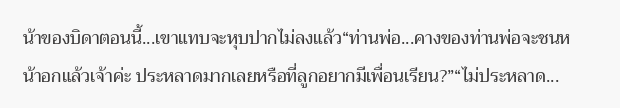น้าของบิดาตอนนี้...เขาแทบจะหุบปากไม่ลงแล้ว“ท่านพ่อ...คางของท่านพ่อจะชนหน้าอกแล้วเจ้าค่ะ ประหลาดมากเลยหรือที่ลูกอยากมีเพื่อนเรียน?”“ไม่ประหลาด...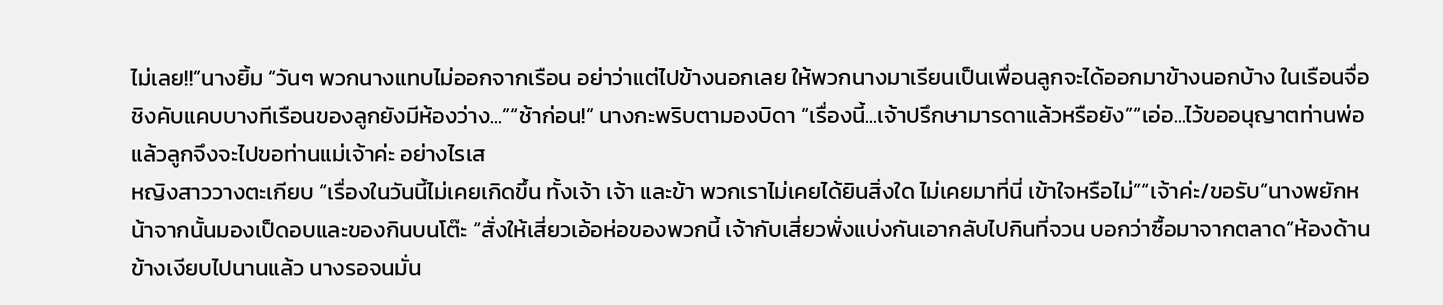ไม่เลย!!”นางยิ้ม “วันๆ พวกนางแทบไม่ออกจากเรือน อย่าว่าแต่ไปข้างนอกเลย ให้พวกนางมาเรียนเป็นเพื่อนลูกจะได้ออกมาข้างนอกบ้าง ในเรือนจื่อชิงคับแคบบางทีเรือนของลูกยังมีห้องว่าง...”“ช้าก่อน!” นางกะพริบตามองบิดา “เรื่องนี้...เจ้าปรึกษามารดาแล้วหรือยัง”“เอ่อ...ไว้ขออนุญาตท่านพ่อแล้วลูกจึงจะไปขอท่านแม่เจ้าค่ะ อย่างไรเส
หญิงสาววางตะเกียบ “เรื่องในวันนี้ไม่เคยเกิดขึ้น ทั้งเจ้า เจ้า และข้า พวกเราไม่เคยได้ยินสิ่งใด ไม่เคยมาที่นี่ เข้าใจหรือไม่”“เจ้าค่ะ/ขอรับ”นางพยักหน้าจากนั้นมองเป็ดอบและของกินบนโต๊ะ “สั่งให้เสี่ยวเอ้อห่อของพวกนี้ เจ้ากับเสี่ยวพั่งแบ่งกันเอากลับไปกินที่จวน บอกว่าซื้อมาจากตลาด”ห้องด้านข้างเงียบไปนานแล้ว นางรอจนมั่น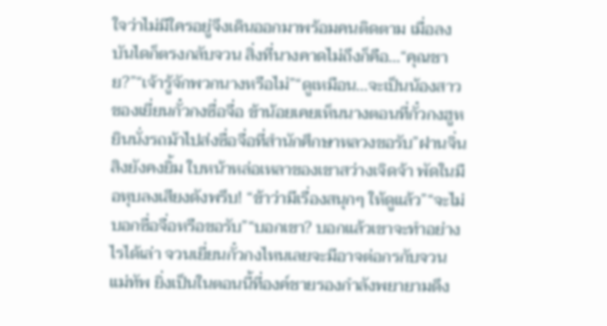ใจว่าไม่มีใครอยู่จึงเดินออกมาพร้อมคนติดตาม เมื่อลงบันไดก็ตรงกลับจวน สิ่งที่นางคาดไม่ถึงก็คือ...“คุณชาย?”“เจ้ารู้จักพวกนางหรือไม่”“ดูเหมือน...จะเป็นน้องสาวของเยี่ยนกั๋วกงซื่อจื่อ ข้าน้อยเคยเห็นนางตอนที่กั๋วกงฮูหยินนั่งรถม้าไปส่งซื่อจื่อที่สำนักศึกษาหลวงขอรับ”ฝานจิ่นสิงยังคงยิ้ม ใบหน้าหล่อเหลาของเขาสว่างเจิดจ้า พัดในมือหุบลงเสียงดังพรึบ! “ข้าว่ามีเรื่องสนุกๆ ให้ดูแล้ว”“จะไม่บอกซื่อจื่อหรือขอรับ”“บอกเขา? บอกแล้วเขาจะทำอย่างไรได้เล่า จวนเยี่ยนกั๋วกงไหนเลยจะมีอาจต่อกรกับจวนแม่ทัพ ยิ่งเป็นในตอนนี้ที่องค์ชายรองกำลังพยายามดึง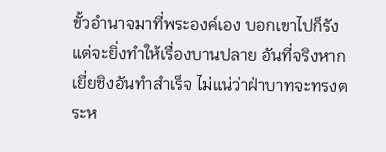ขั้วอำนาจมาที่พระองค์เอง บอกเขาไปก็รังแต่จะยิ่งทำให้เรื่องบานปลาย อันที่จริงหากเยี่ยชิงอันทำสำเร็จ ไม่แน่ว่าฝ่าบาทจะทรงตระห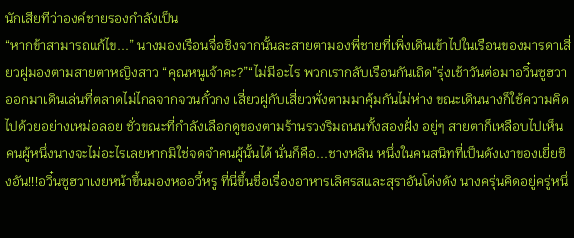นักเสียทีว่าองค์ชายรองกำลังเป็น
“หากข้าสามารถแก้ไข...” นางมองเรือนจื่อชิงจากนั้นละสายตามองพี่ชายที่เพิ่งเดินเข้าไปในเรือนของมารดาเสี่ยวฝูมองตามสายตาหญิงสาว “คุณหนูเจ้าคะ?”“ไม่มีอะไร พวกเรากลับเรือนกันเถิด”รุ่งเช้าวันต่อมาอวิ๋นซูฮวาออกมาเดินเล่นที่ตลาดไม่ไกลจากจวนกั๋วกง เสี่ยวฝูกับเสี่ยวพั่งตามมาคุ้มกันไม่ห่าง ขณะเดินนางก็ใช้ความคิดไปด้วยอย่างเหม่อลอย ชั่วขณะที่กำลังเลือกดูของตามร้านรวงริมถนนทั้งสองฝั่ง อยู่ๆ สายตาก็เหลือบไปเห็นคนผู้หนึ่งนางจะไม่อะไรเลยหากมิใช่จดจำคนผู้นั้นได้ นั่นก็คือ...ชางหลิน หนึ่งในคนสนิทที่เป็นดังเงาของเยี่ยชิงอัน!!!อวิ๋นซูฮวาเงยหน้าขึ้นมองหออวี้หรู ที่นี่ขึ้นชื่อเรื่องอาหารเลิศรสและสุราอันโด่งดัง นางครุ่นคิดอยู่ครู่หนึ่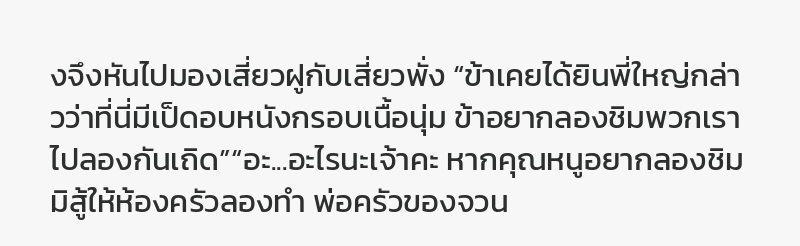งจึงหันไปมองเสี่ยวฝูกับเสี่ยวพั่ง “ข้าเคยได้ยินพี่ใหญ่กล่าวว่าที่นี่มีเป็ดอบหนังกรอบเนื้อนุ่ม ข้าอยากลองชิมพวกเราไปลองกันเถิด”“อะ...อะไรนะเจ้าคะ หากคุณหนูอยากลองชิมมิสู้ให้ห้องครัวลองทำ พ่อครัวของจวน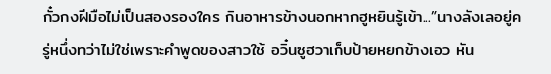กั๋วกงฝีมือไม่เป็นสองรองใคร กินอาหารข้างนอกหากฮูหยินรู้เข้า...”นางลังเลอยู่ครู่หนึ่งทว่าไม่ใช่เพราะคำพูดของสาวใช้ อวิ๋นซูฮวาเก็บป้ายหยกข้างเอว หัน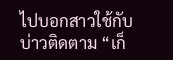ไปบอกสาวใช้กับบ่าวติดตาม “เก็